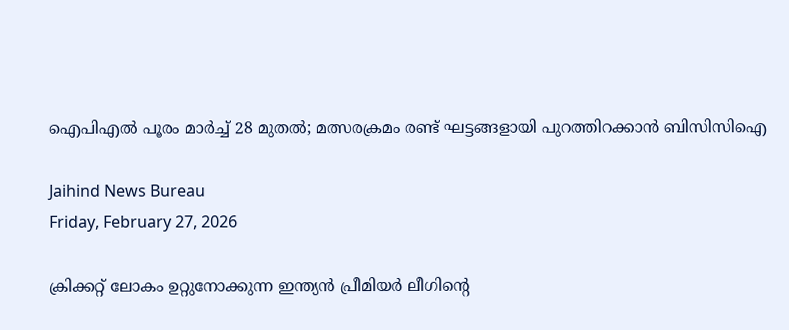ഐപിഎൽ പൂരം മാർച്ച് 28 മുതൽ; മത്സരക്രമം രണ്ട് ഘട്ടങ്ങളായി പുറത്തിറക്കാൻ ബിസിസിഐ

Jaihind News Bureau
Friday, February 27, 2026

ക്രിക്കറ്റ് ലോകം ഉറ്റുനോക്കുന്ന ഇന്ത്യൻ പ്രീമിയർ ലീഗിന്റെ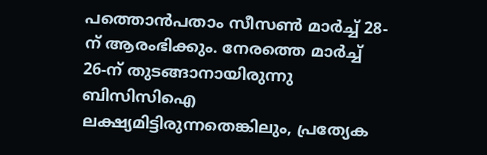പത്തൊൻപതാം സീസൺ മാർച്ച് 28-ന് ആരംഭിക്കും. നേരത്തെ മാർച്ച് 26-ന് തുടങ്ങാനായിരുന്നു ബിസിസിഐ ലക്ഷ്യമിട്ടിരുന്നതെങ്കിലും, പ്രത്യേക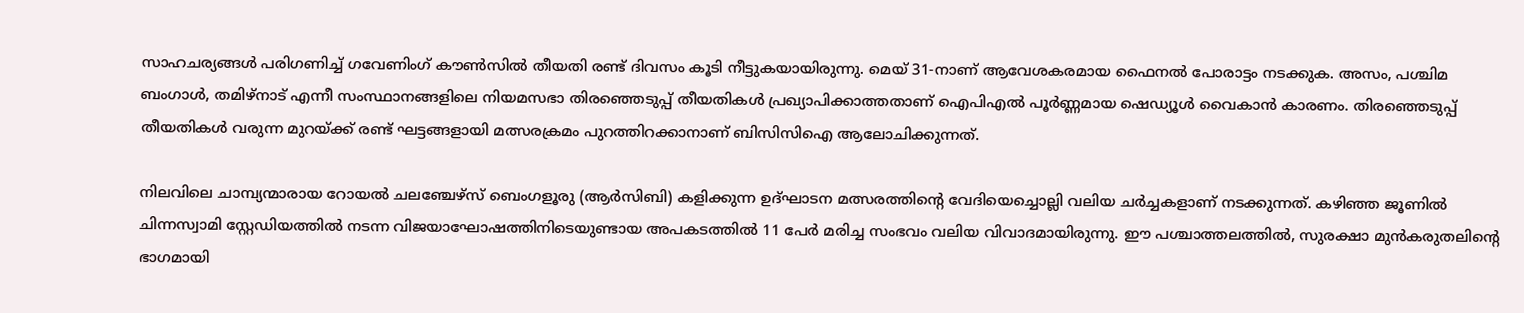സാഹചര്യങ്ങൾ പരിഗണിച്ച് ഗവേണിംഗ് കൗൺസിൽ തീയതി രണ്ട് ദിവസം കൂടി നീട്ടുകയായിരുന്നു. മെയ് 31-നാണ് ആവേശകരമായ ഫൈനൽ പോരാട്ടം നടക്കുക. അസം, പശ്ചിമ ബംഗാൾ, തമിഴ്‌നാട് എന്നീ സംസ്ഥാനങ്ങളിലെ നിയമസഭാ തിരഞ്ഞെടുപ്പ് തീയതികൾ പ്രഖ്യാപിക്കാത്തതാണ് ഐപിഎൽ പൂർണ്ണമായ ഷെഡ്യൂൾ വൈകാൻ കാരണം. തിരഞ്ഞെടുപ്പ് തീയതികൾ വരുന്ന മുറയ്ക്ക് രണ്ട് ഘട്ടങ്ങളായി മത്സരക്രമം പുറത്തിറക്കാനാണ് ബിസിസിഐ ആലോചിക്കുന്നത്.

നിലവിലെ ചാമ്പ്യന്മാരായ റോയൽ ചലഞ്ചേഴ്സ് ബെംഗളൂരു (ആർസിബി) കളിക്കുന്ന ഉദ്ഘാടന മത്സരത്തിന്റെ വേദിയെച്ചൊല്ലി വലിയ ചർച്ചകളാണ് നടക്കുന്നത്. കഴിഞ്ഞ ജൂണിൽ ചിന്നസ്വാമി സ്റ്റേഡിയത്തിൽ നടന്ന വിജയാഘോഷത്തിനിടെയുണ്ടായ അപകടത്തിൽ 11 പേർ മരിച്ച സംഭവം വലിയ വിവാദമായിരുന്നു. ഈ പശ്ചാത്തലത്തിൽ, സുരക്ഷാ മുൻകരുതലിന്റെ ഭാഗമായി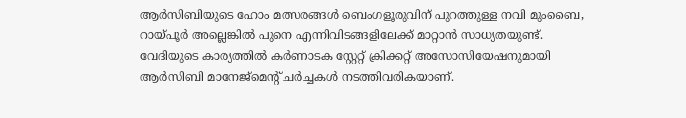ആർസിബിയുടെ ഹോം മത്സരങ്ങൾ ബെംഗളൂരുവിന് പുറത്തുള്ള നവി മുംബൈ, റായ്‌പൂർ അല്ലെങ്കിൽ പുനെ എന്നിവിടങ്ങളിലേക്ക് മാറ്റാൻ സാധ്യതയുണ്ട്. വേദിയുടെ കാര്യത്തിൽ കർണാടക സ്റ്റേറ്റ് ക്രിക്കറ്റ് അസോസിയേഷനുമായി ആർസിബി മാനേജ്‌മെന്റ് ചർച്ചകൾ നടത്തിവരികയാണ്.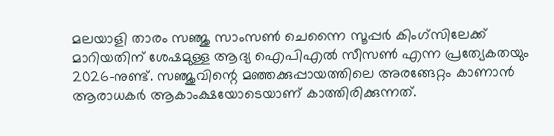മലയാളി താരം സഞ്ജു സാംസൺ ചെന്നൈ സൂപ്പർ കിംഗ്‌സിലേക്ക് മാറിയതിന് ശേഷമുള്ള ആദ്യ ഐപിഎൽ സീസൺ എന്ന പ്രത്യേകതയും 2026-നുണ്ട്. സഞ്ജുവിന്റെ മഞ്ഞക്കുപ്പായത്തിലെ അരങ്ങേറ്റം കാണാൻ ആരാധകർ ആകാംക്ഷയോടെയാണ് കാത്തിരിക്കുന്നത്.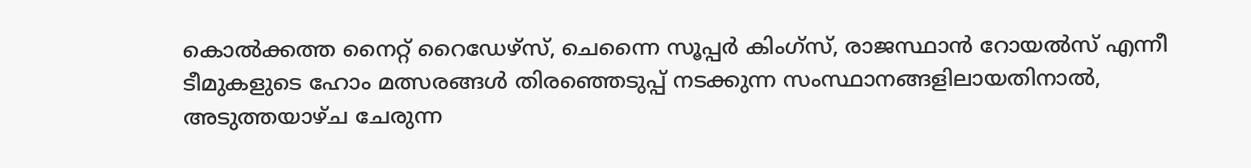കൊൽക്കത്ത നൈറ്റ് റൈഡേഴ്‌സ്, ചെന്നൈ സൂപ്പർ കിംഗ്‌സ്, രാജസ്ഥാൻ റോയൽസ് എന്നീ ടീമുകളുടെ ഹോം മത്സരങ്ങൾ തിരഞ്ഞെടുപ്പ് നടക്കുന്ന സംസ്ഥാനങ്ങളിലായതിനാൽ, അടുത്തയാഴ്ച ചേരുന്ന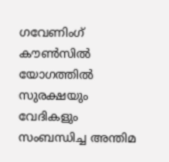ഗവേണിംഗ് കൗൺസിൽ യോഗത്തിൽ സുരക്ഷയും വേദികളും സംബന്ധിച്ച അന്തിമ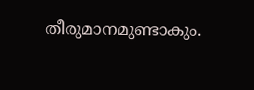തീരുമാനമുണ്ടാകും.